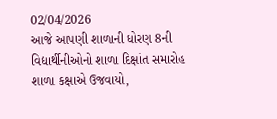02/04/2026
આજે આપણી શાળાની ધોરણ 8ની વિદ્યાર્થીનીઓનો શાળા દિક્ષાંત સમારોહ શાળા કક્ષાએ ઉજવાયો,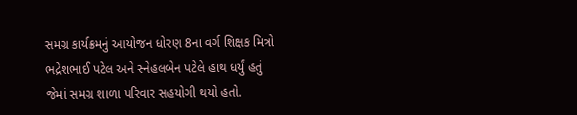સમગ્ર કાર્યક્રમનું આયોજન ધોરણ 8ના વર્ગ શિક્ષક મિત્રો ભદ્રેશભાઈ પટેલ અને સ્નેહલબેન પટેલે હાથ ધર્યું હતું જેમાં સમગ્ર શાળા પરિવાર સહયોગી થયો હતો.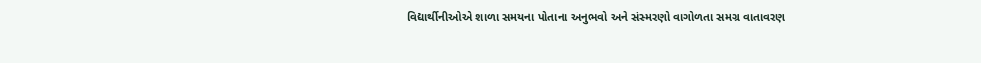વિદ્યાર્થીનીઓએ શાળા સમયના પોતાના અનુભવો અને સંસ્મરણો વાગોળતા સમગ્ર વાતાવરણ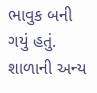ભાવુક બની ગયું હતું.
શાળાની અન્ય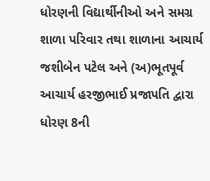ધોરણની વિદ્યાર્થીનીઓ અને સમગ્ર શાળા પરિવાર તથા શાળાના આચાર્ય જશીબેન પટેલ અને (અ)ભૂતપૂર્વ આચાર્ય હરજીભાઈ પ્રજાપતિ દ્વારા ધોરણ 8ની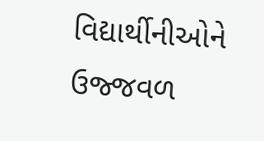વિદ્યાર્થીનીઓને ઉજ્જવળ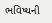ભવિષ્યની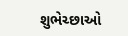શુભેચ્છાઓ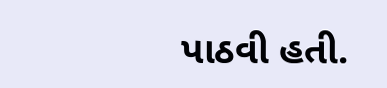પાઠવી હતી.